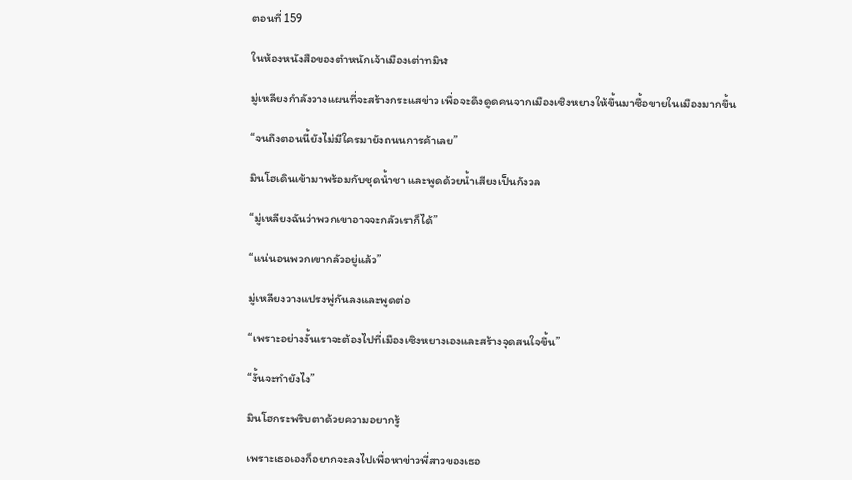ตอนที่ 159

ในห้องหนังสือของตำหนักเจ้าเมืองเต่าทมิฬ

มู่เหลียงกำลังวางแผนที่จะสร้างกระแสข่าว เพื่อจะดึงดูดคนจากเมืองเซิงหยางให้ขึ้นมาซื้อขายในเมืองมากขึ้น

“จนถึงตอนนี้ยังไม่มีใครมายังถนนการค้าเลย”

มินโฮเดินเข้ามาพร้อมกับชุดน้ำชา และพูดด้วยน้ำเสียงเป็นกังวล

“มู่เหลียงฉันว่าพวกเขาอาจจะกลัวเราก็ได้”

“แน่นอนพวกเขากลัวอยู่แล้ว”

มู่เหลียงวางแปรงพู่กันลงและพูดต่อ

“เพราะอย่างงั้นเราจะต้องไปที่เมืองเซิงหยางเองและสร้างจุดสนใจขึ้น”

“งั้นจะทำยังไง”

มินโฮกระพริบตาด้วยความอยากรู้

เพราะเธอเองก็อยากจะลงไปเพื่อหาข่าวพี่สาวของเธอ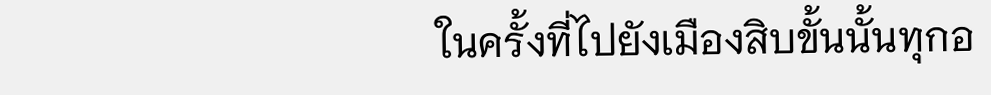ในครั้งที่ไปยังเมืองสิบขั้นนั้นทุกอ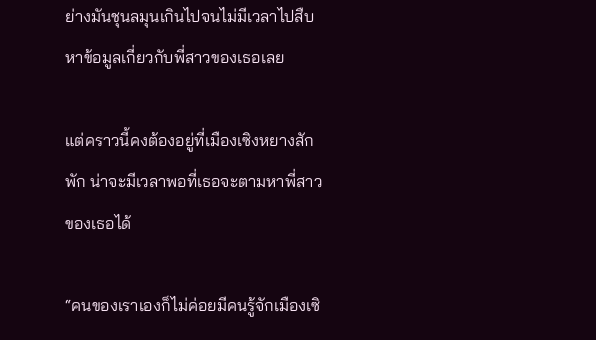ย่างมันชุนลมุนเกินไปจนไม่มีเวลาไปสืบหาข้อมูลเกี่ยวกับพี่สาวของเธอเลย

แต่คราวนี้คงต้องอยู่ที่เมืองเซิงหยางสักพัก น่าจะมีเวลาพอที่เธอจะตามหาพี่สาวของเธอได้

“คนของเราเองก็ไม่ค่อยมีคนรู้จักเมืองเซิ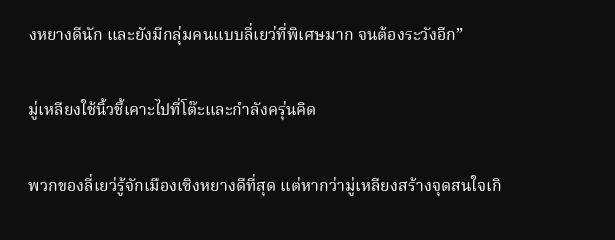งหยางดีนัก และยังมีกลุ่มคนแบบลี่เยว่ที่พิเศษมาก จนต้องระวังอีก”

มู่เหลียงใช้นิ้วชี้เคาะไปที่โต๊ะและกำลังครุ่นคิด

พวกของลี่เยว่รู้จักเมืองเซิงหยางดีที่สุด แต่หากว่ามู่เหลียงสร้างจุดสนใจเกิ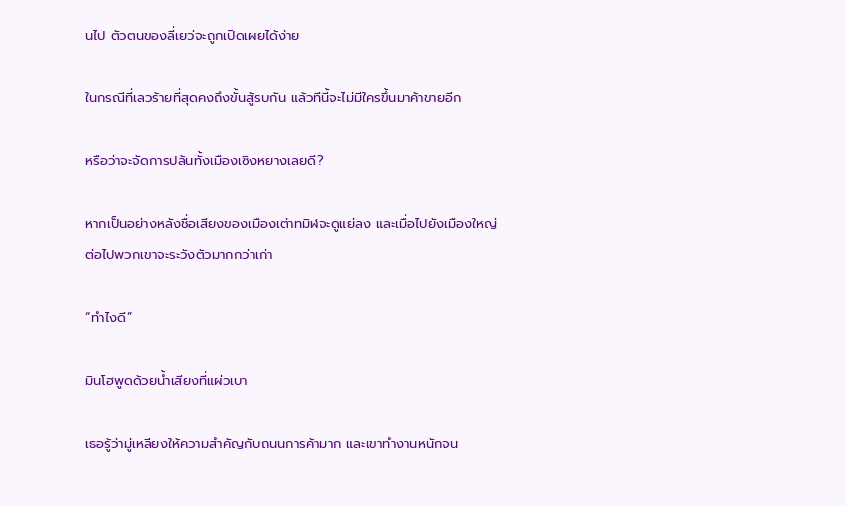นไป ตัวตนของลี่เยว่จะถูกเปิดเผยได้ง่าย

ในกรณีที่เลวร้ายที่สุดคงถึงขั้นสู้รบกัน แล้วทีนี้จะไม่มีใครขึ้นมาค้าขายอีก

หรือว่าจะจัดการปล้นทั้งเมืองเซิงหยางเลยดี?

หากเป็นอย่างหลังชื่อเสียงของเมืองเต่าทมิฬจะดูแย่ลง และเมื่อไปยังเมืองใหญ่ต่อไปพวกเขาจะระวังตัวมากกว่าเก่า

“ทำไงดี”

มินโฮพูดด้วยน้ำเสียงที่แผ่วเบา

เธอรู้ว่ามู่เหลียงให้ความสำคัญกับถนนการค้ามาก และเขาทำงานหนักจน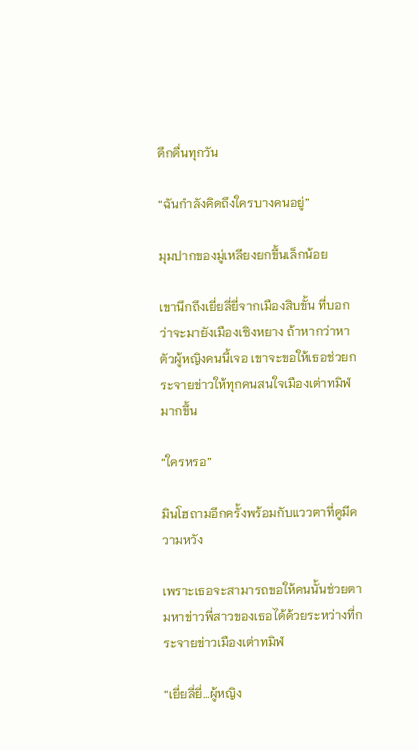ดึกดื่นทุกวัน

“ฉันกำลังคิดถึงใครบางคนอยู่”

มุมปากของมู่เหลียงยกขึ้นเล็กน้อย

เขานึกถึงเยี่ยลี่ยี่จากเมืองสิบขั้น ที่บอกว่าจะมายังเมืองเซิงหยาง ถ้าหากว่าหาตัวผู้หญิงคนนี้เจอ เขาจะขอให้เธอช่วยกระจายข่าวให้ทุกคนสนใจเมืองเต่าทมิฬมากขึ้น

“ใครหรอ”

มินโฮถามอีกครั้งพร้อมกับแววตาที่ดูมีความหวัง

เพราะเธอจะสามารถขอให้คนนั้นช่วยตามหาข่าวพี่สาวของเธอได้ด้วยระหว่างที่กระจายข่าวเมืองเต่าทมิฬ

“เยี่ยลี่ยี่…ผู้หญิง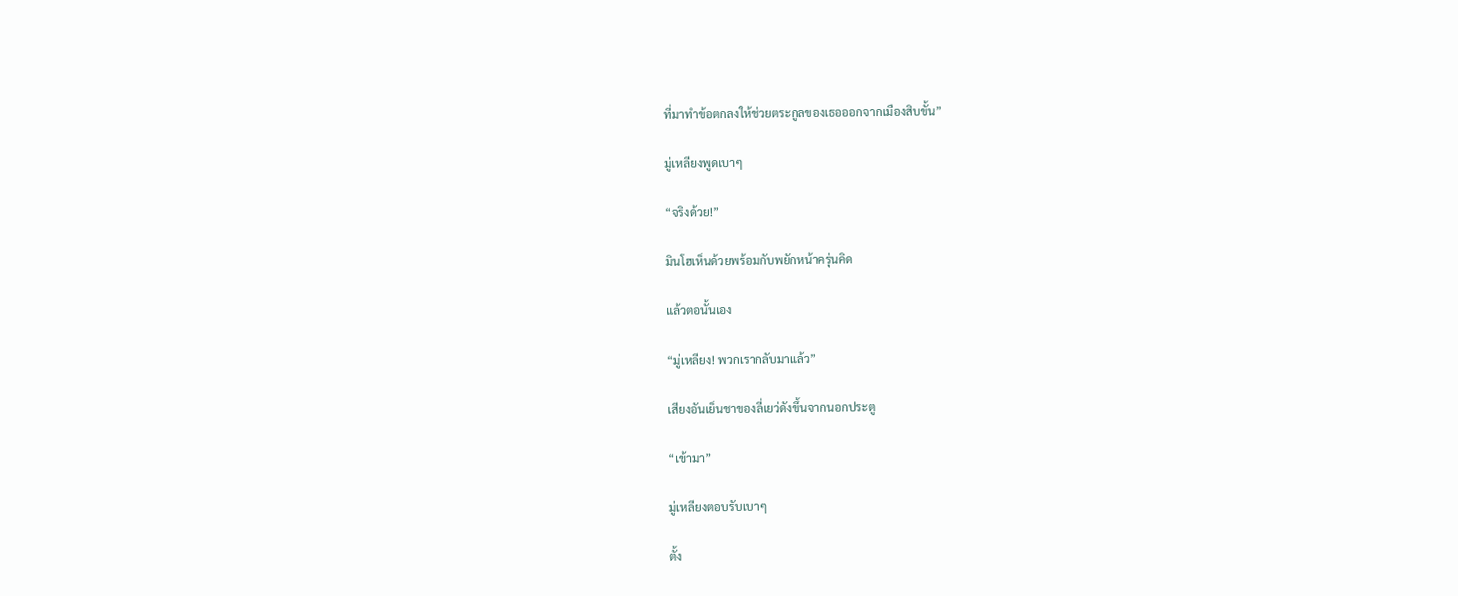ที่มาทำข้อตกลงให้ช่วยตระกูลของเธอออกจากเมืองสิบขั้น”

มู่เหลียงพูดเบาๆ

“จริงด้วย!”

มินโฮเห็นด้วยพร้อมกับพยักหน้าครุ่นคิด

แล้วตอนั้นเอง

“มู่เหลียง! พวกเรากลับมาแล้ว”

เสียงอันเย็นชาของลี่เยว่ดังขึ้นจากนอกประตู

“เข้ามา”

มู่เหลียงตอบรับเบาๆ

ตั้ง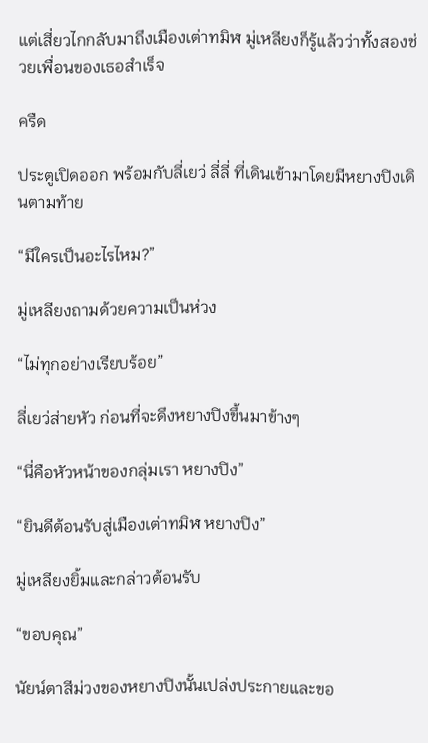แต่เสี่ยวไกกลับมาถึงเมืองเต่าทมิฬ มู่เหลียงก็รู้แล้วว่าทั้งสองช่วยเพื่อนของเธอสำเร็จ

ครืด

ประตูเปิดออก พร้อมกับลี่เยว่ ลี่ลี่ ที่เดินเข้ามาโดยมีหยางปิงเดินตามท้าย

“มีใครเป็นอะไรไหม?”

มู่เหลียงถามด้วยความเป็นห่วง

“ไม่ทุกอย่างเรียบร้อย”

ลี่เยว่ส่ายหัว ก่อนที่จะดึงหยางปิงขึ้นมาข้างๆ

“นี่คือหัวหน้าของกลุ่มเรา หยางปิง”

“ยินดีต้อนรับสู่เมืองเต่าทมิฬ หยางปิง”

มู่เหลียงยิ้มและกล่าวต้อนรับ

“ขอบคุณ”

นัยน์ตาสีม่วงของหยางปิงนั้นเปล่งประกายและขอ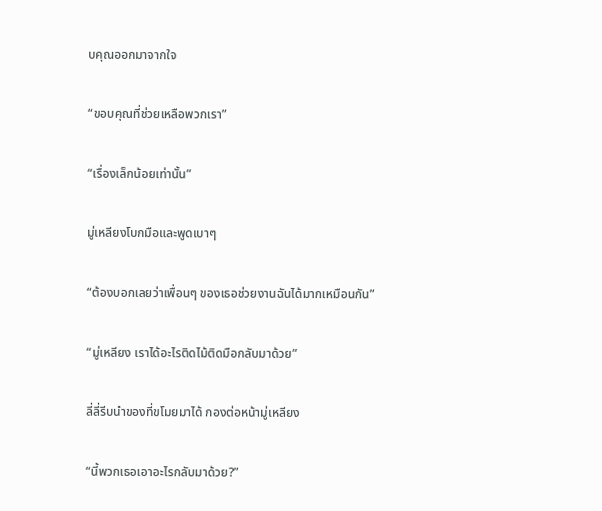บคุณออกมาจากใจ

“ขอบคุณที่ช่วยเหลือพวกเรา”

“เรื่องเล็กน้อยเท่านั้น”

มู่เหลียงโบกมือและพูดเบาๆ

“ต้องบอกเลยว่าเพื่อนๆ ของเธอช่วยงานฉันได้มากเหมือนกัน”

“มู่เหลียง เราได้อะไรติดไม้ติดมือกลับมาด้วย”

ลี่ลี่รีบนำของที่ขโมยมาได้ กองต่อหน้ามู่เหลียง

“นี้พวกเธอเอาอะไรกลับมาด้วย?”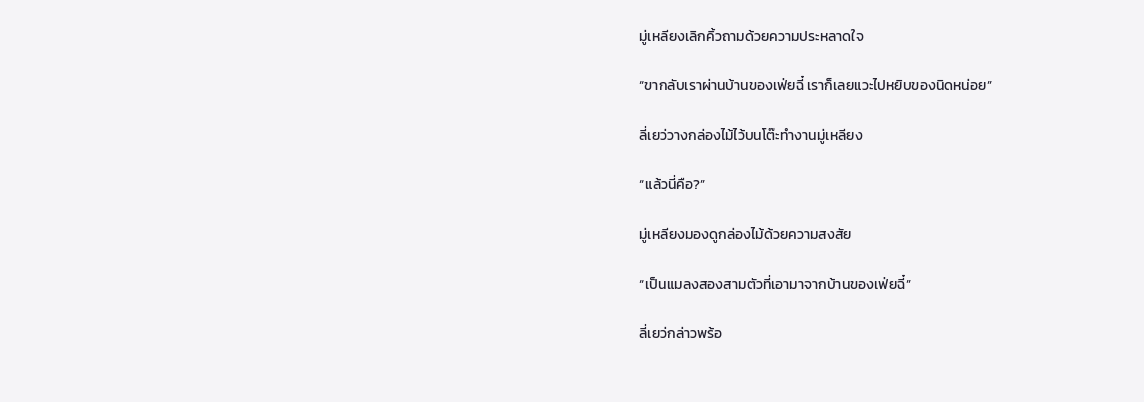มู่เหลียงเลิกคิ้วถามด้วยความประหลาดใจ

“ขากลับเราผ่านบ้านของเฟ่ยฉี๋ เราก็เลยแวะไปหยิบของนิดหน่อย”

ลี่เยว่วางกล่องไม้ไว้บนโต๊ะทำงานมู่เหลียง

“แล้วนี่คือ?”

มู่เหลียงมองดูกล่องไม้ด้วยความสงสัย

“เป็นแมลงสองสามตัวที่เอามาจากบ้านของเฟ่ยฉี๋”

ลี่เยว่กล่าวพร้อ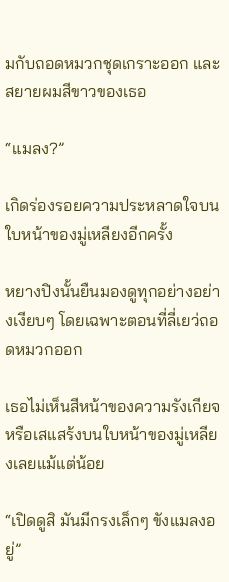มกับถอดหมวกชุดเกราะออก และสยายผมสีขาวของเธอ

“แมลง?”

เกิดร่องรอยความประหลาดใจบนใบหน้าของมู่เหลียงอีกครั้ง

หยางปิงนั้นยืนมองดูทุกอย่างอย่างเงียบๆ โดยเฉพาะตอนที่ลี่เยว่ถอดหมวกออก

เธอไม่เห็นสีหน้าของความรังเกียจหรือเสแสร้งบนใบหน้าของมู่เหลียงเลยแม้แต่น้อย

“เปิดดูสิ มันมีกรงเล็กๆ ขังแมลงอยู่”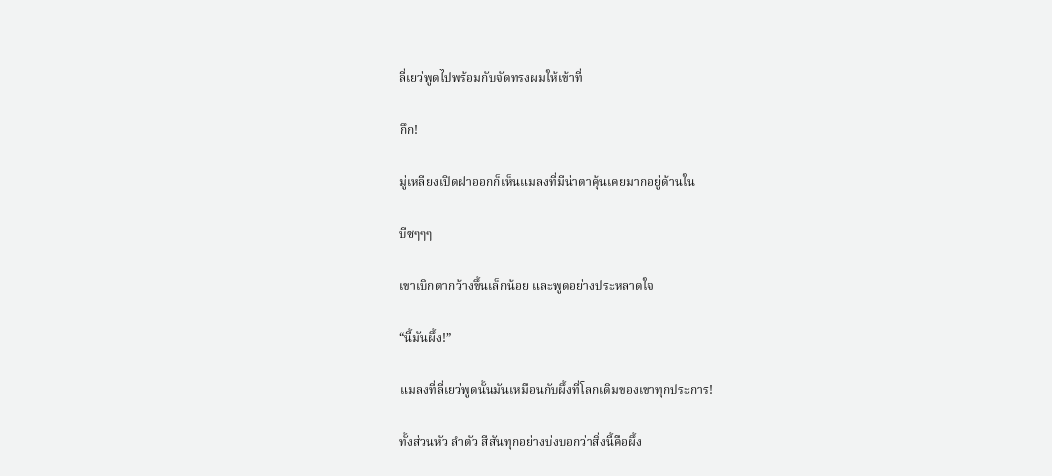ลี่เยว่พูดไปพร้อมกับจัดทรงผมให้เข้าที่

กึก!

มู่เหลียงเปิดฝาออกก็เห็นแมลงที่มีน่าตาคุ้นเคยมากอยู่ด้านใน

บีซๆๆๆ

เขาเบิกตากว้างขึ้นเล็กน้อย และพูดอย่างประหลาดใจ

“นี้มันผึ้ง!”

แมลงที่ลี่เยว่พูดนั้นมันเหมือนกับผึ้งที่โลกเดิมของเขาทุกประการ!

ทั้งส่วนหัว ลำตัว สีสันทุกอย่างบ่งบอกว่าสิ่งนี้คือผึ้ง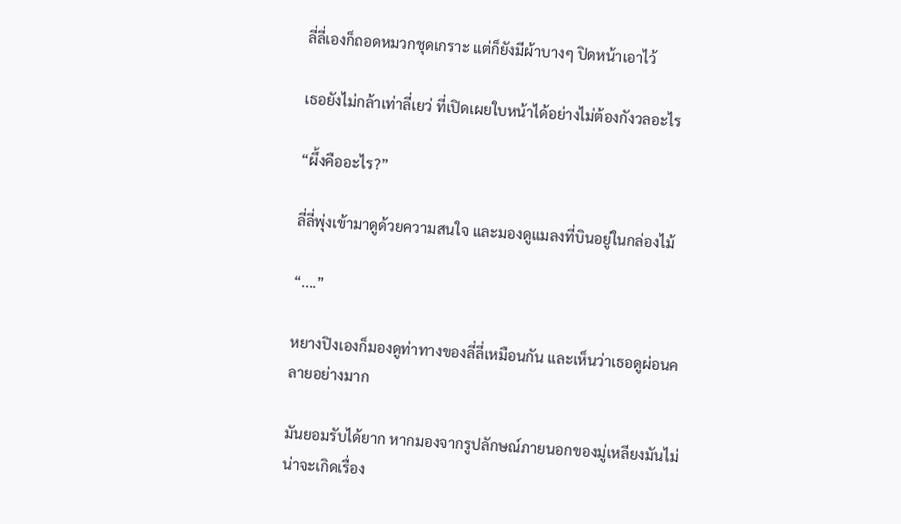ลี่ลี่เองก็ถอดหมวกชุดเกราะ แต่ก็ยังมีผ้าบางๆ ปิดหน้าเอาไว้

เธอยังไม่กล้าเท่าลี่เยว่ ที่เปิดเผยใบหน้าได้อย่างไม่ต้องกังวลอะไร

“ผึ้งคืออะไร?”

ลี่ลี่พุ่งเข้ามาดูด้วยความสนใจ และมองดูแมลงที่บินอยู่ในกล่องไม้

“....”

หยางปิงเองก็มองดูท่าทางของลี่ลี่เหมือนกัน และเห็นว่าเธอดูผ่อนคลายอย่างมาก

มันยอมรับได้ยาก หากมองจากรูปลักษณ์ภายนอกของมู่เหลียงมันไม่น่าจะเกิดเรื่อง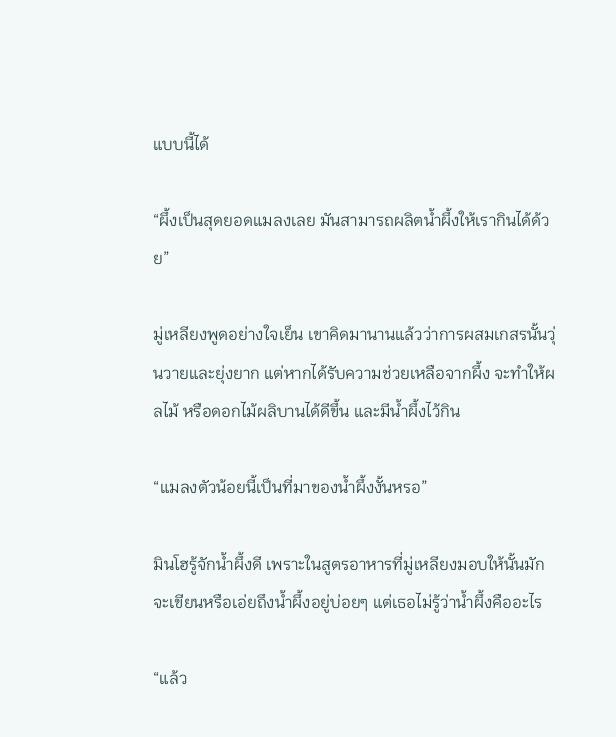แบบนี้ได้

“ผึ้งเป็นสุดยอดแมลงเลย มันสามารถผลิตน้ำผึ้งให้เรากินได้ด้วย”

มู่เหลียงพูดอย่างใจเย็น เขาคิดมานานแล้วว่าการผสมเกสรนั้นวุ่นวายและยุ่งยาก แต่หากได้รับความช่วยเหลือจากผึ้ง จะทำให้ผลไม้ หรือดอกไม้ผลิบานได้ดีขึ้น และมีน้ำผึ้งไว้กิน

“แมลงตัวน้อยนี้เป็นที่มาของน้ำผึ้งงั้นหรอ”

มินโฮรู้จักน้ำผึ้งดี เพราะในสูตรอาหารที่มู่เหลียงมอบให้นั้นมักจะเขียนหรือเอ่ยถึงน้ำผึ้งอยู่บ่อยๆ แต่เธอไม่รู้ว่าน้ำผึ้งคืออะไร

“แล้ว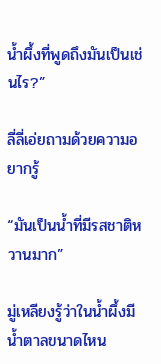น้ำผึ้งที่พูดถึงมันเป็นเช่นไร?”

ลี่ลี่เอ่ยถามด้วยความอยากรู้

“มันเป็นน้ำที่มีรสชาติหวานมาก”

มู่เหลียงรู้ว่าในน้ำผึ้งมีน้ำตาลขนาดไหน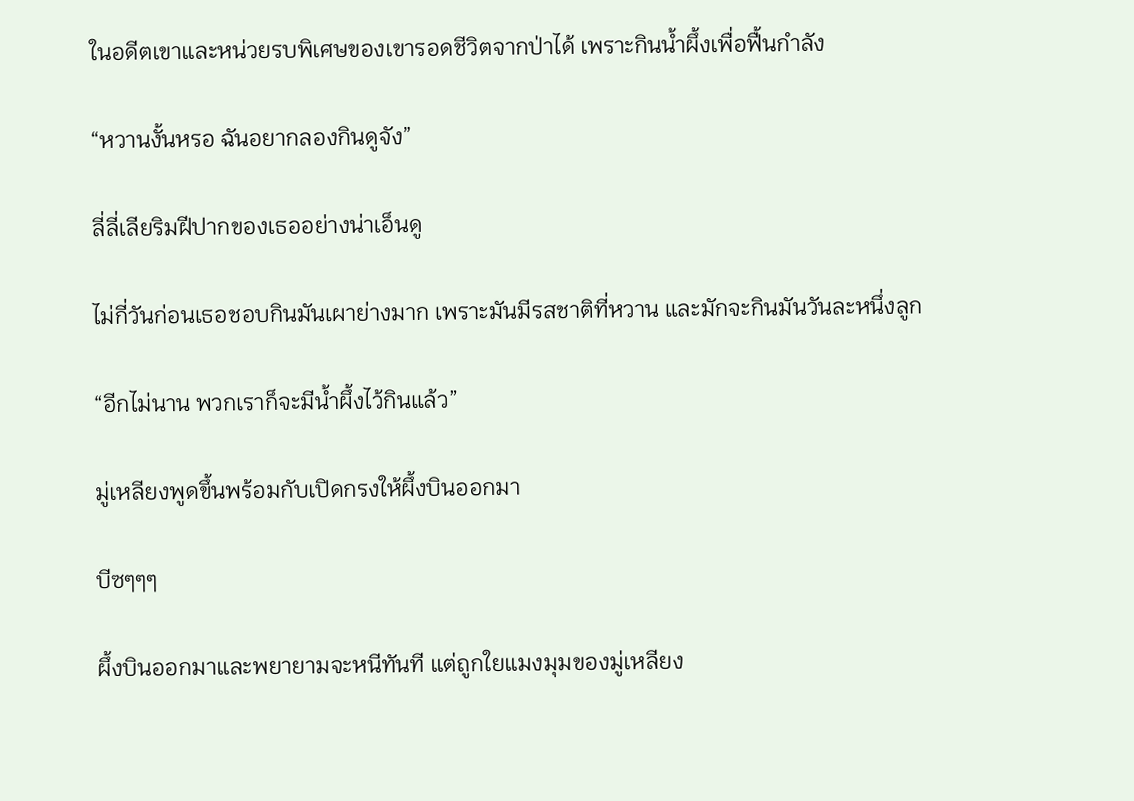ในอดีตเขาและหน่วยรบพิเศษของเขารอดชีวิตจากป่าได้ เพราะกินน้ำผึ้งเพื่อฟื้นกำลัง

“หวานงั้นหรอ ฉันอยากลองกินดูจัง”

ลี่ลี่เลียริมฝีปากของเธออย่างน่าเอ็นดู

ไม่กี่วันก่อนเธอชอบกินมันเผาย่างมาก เพราะมันมีรสชาติที่หวาน และมักจะกินมันวันละหนึ่งลูก

“อีกไม่นาน พวกเราก็จะมีน้ำผึ้งไว้กินแล้ว”

มู่เหลียงพูดขึ้นพร้อมกับเปิดกรงให้ผึ้งบินออกมา

บีซๆๆๆ

ผึ้งบินออกมาและพยายามจะหนีทันที แต่ถูกใยแมงมุมของมู่เหลียง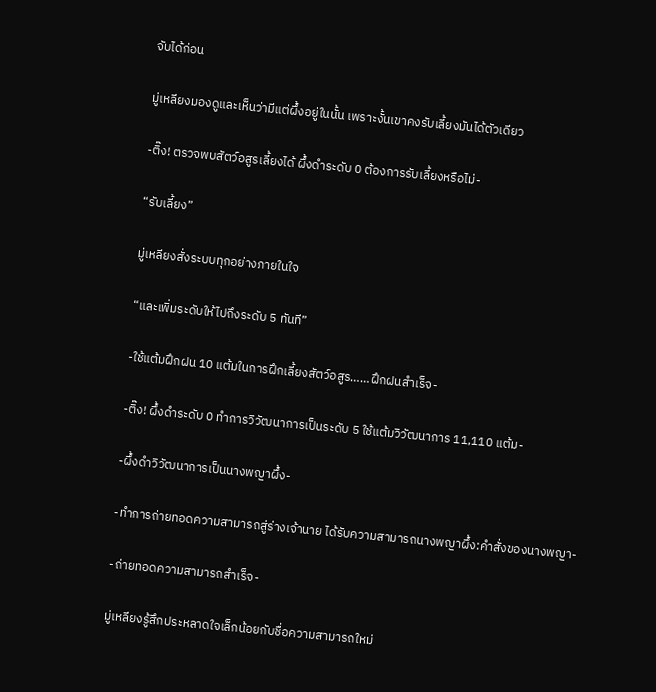จับได้ก่อน

มู่เหลียงมองดูและเห็นว่ามีแต่ผึ้งอยู่ในนั้น เพราะงั้นเขาคงรับเลี้ยงมันได้ตัวเดียว

-ติ๊ง! ตรวจพบสัตว์อสูรเลี้ยงได้ ผึ้งดำระดับ 0 ต้องการรับเลี้ยงหรือไม่-

“รับเลี้ยง”

มู่เหลียงสั่งระบบทุกอย่างภายในใจ

“และเพิ่มระดับให้ไปถึงระดับ 5 ทันที”

-ใช้แต้มฝึกฝน 10 แต้มในการฝึกเลี้ยงสัตว์อสูร……ฝึกฝนสำเร็จ-

-ติ๊ง! ผึ้งดำระดับ 0 ทำการวิวัฒนาการเป็นระดับ 5 ใช้แต้มวิวัฒนาการ 11,110 แต้ม-

-ผึ้งดำวิวัฒนาการเป็นนางพญาผึ้ง-

-ทำการถ่ายทอดความสามารถสู่ร่างเจ้านาย ได้รับความสามารถนางพญาผึ้ง:คำสั่งของนางพญา-

-ถ่ายทอดความสามารถสำเร็จ-

มู่เหลียงรู้สึกประหลาดใจเล็กน้อยกับชื่อความสามารถใหม่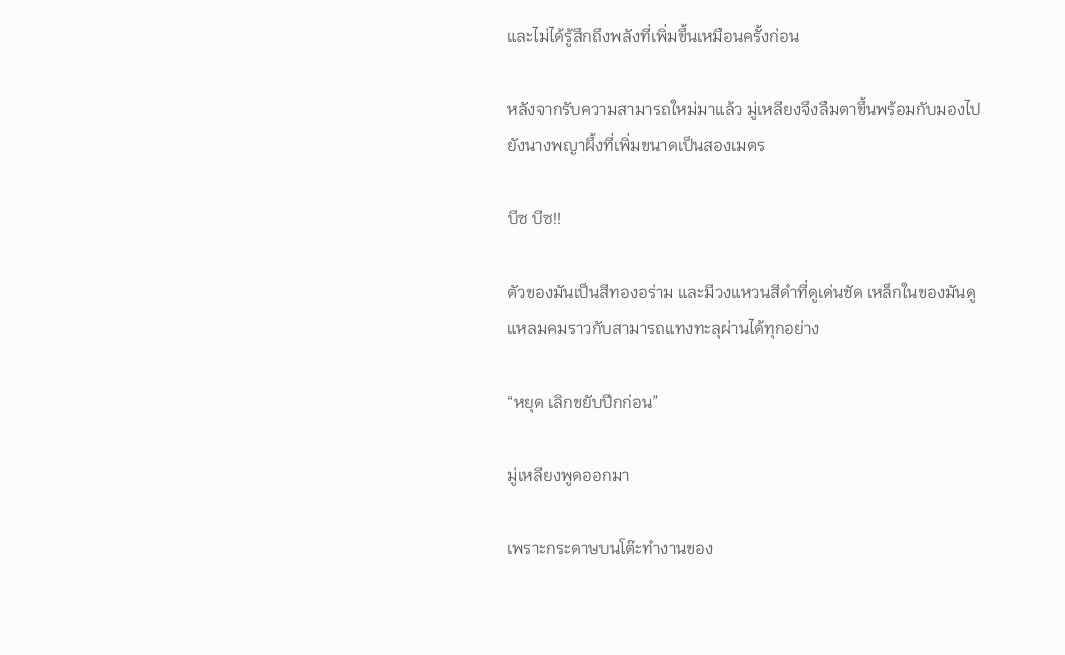และไม่ได้รู้สึกถึงพลังที่เพิ่มขึ้นเหมือนครั้งก่อน

หลังจากรับความสามารถใหม่มาแล้ว มู่เหลียงจึงลืมตาขึ้นพร้อมกับมองไปยังนางพญาผึ้งที่เพิ่มขนาดเป็นสองเมตร

บีซ บีซ!!

ตัวของมันเป็นสีทองอร่าม และมีวงแหวนสีดำที่ดูเด่นชัด เหล็กในของมันดูแหลมคมราวกับสามารถแทงทะลุผ่านได้ทุกอย่าง

“หยุด เลิกขยับปีกก่อน”

มู่เหลียงพูดออกมา

เพราะกระดาษบนโต๊ะทำงานของ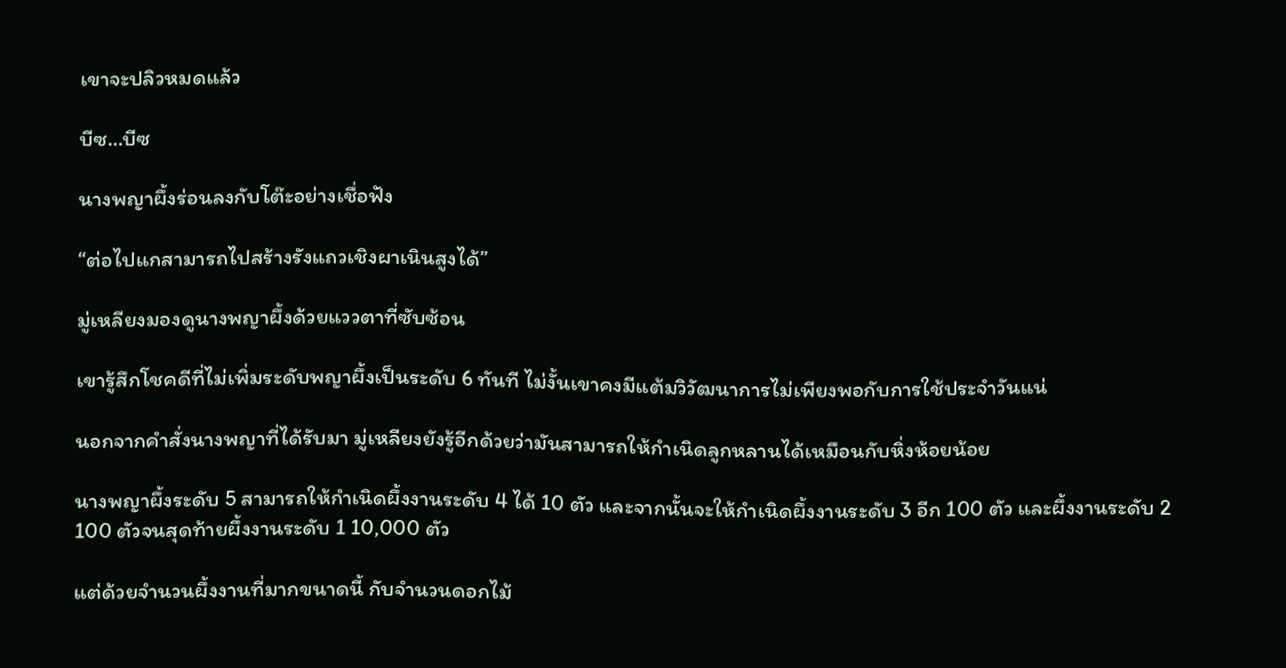เขาจะปลิวหมดแล้ว

บีซ…บีซ

นางพญาผึ้งร่อนลงกับโต๊ะอย่างเชื่อฟัง

“ต่อไปแกสามารถไปสร้างรังแถวเชิงผาเนินสูงได้”

มู่เหลียงมองดูนางพญาผึ้งด้วยแววตาที่ซับซ้อน

เขารู้สึกโชคดีที่ไม่เพิ่มระดับพญาผึ้งเป็นระดับ 6 ทันที ไม่งั้นเขาคงมีแต้มวิวัฒนาการไม่เพียงพอกับการใช้ประจำวันแน่

นอกจากคำสั่งนางพญาที่ได้รับมา มู่เหลียงยังรู้อีกด้วยว่ามันสามารถให้กำเนิดลูกหลานได้เหมือนกับหิ่งห้อยน้อย

นางพญาผึ้งระดับ 5 สามารถให้กำเนิดผึ้งงานระดับ 4 ได้ 10 ตัว และจากนั้นจะให้กำเนิดผึ้งงานระดับ 3 อีก 100 ตัว และผึ้งงานระดับ 2 100 ตัวจนสุดท้ายผึ้งงานระดับ 1 10,000 ตัว

แต่ด้วยจำนวนผึ้งงานที่มากขนาดนี้ กับจำนวนดอกไม้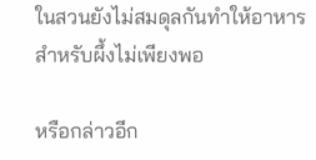ในสวนยังไม่สมดุลกันทำให้อาหารสำหรับผึ้งไม่เพียงพอ

หรือกล่าวอีก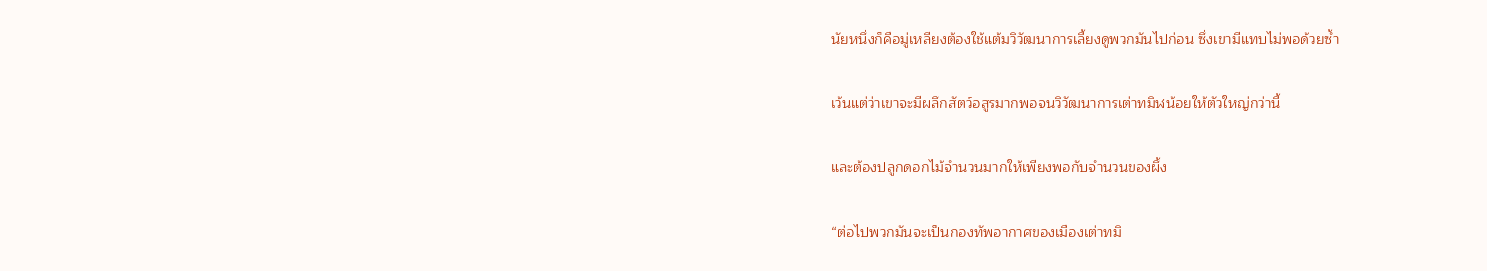นัยหนึ่งก็คือมู่เหลียงต้องใช้แต้มวิวัฒนาการเลี้ยงดูพวกมันไปก่อน ซึ่งเขามีแทบไม่พอด้วยซ้ำ

เว้นแต่ว่าเขาจะมีผลึกสัตว์อสูรมากพอจนวิวัฒนาการเต่าทมิฬน้อยให้ตัวใหญ่กว่านี้

และต้องปลูกดอกไม้จำนวนมากให้เพียงพอกับจำนวนของผึ้ง

“ต่อไปพวกมันจะเป็นกองทัพอากาศของเมืองเต่าทมิ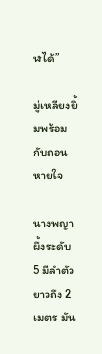ฬได้”

มู่เหลียงยิ้มพร้อมกับถอนหายใจ

นางพญาผึ้งระดับ 5 มีลำตัวยาวถึง 2 เมตร มัน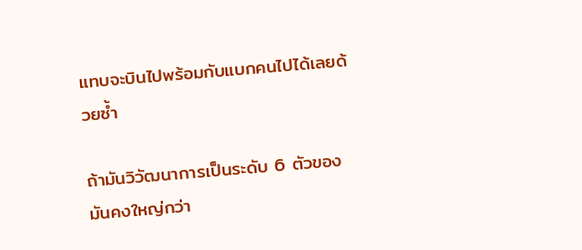แทบจะบินไปพร้อมกับแบกคนไปได้เลยด้วยซ้ำ

ถ้ามันวิวัฒนาการเป็นระดับ 6 ตัวของมันคงใหญ่กว่า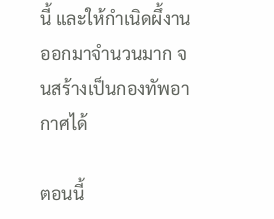นี้ และให้กำเนิดผึ้งานออกมาจำนวนมาก จนสร้างเป็นกองทัพอากาศได้

ตอนนี้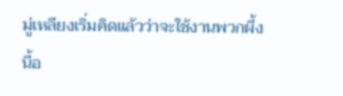มู่เหลียงเริ่มคิดแล้วว่าจะใช้งานพวกผึ้งนี้อ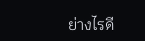ย่างไรดี